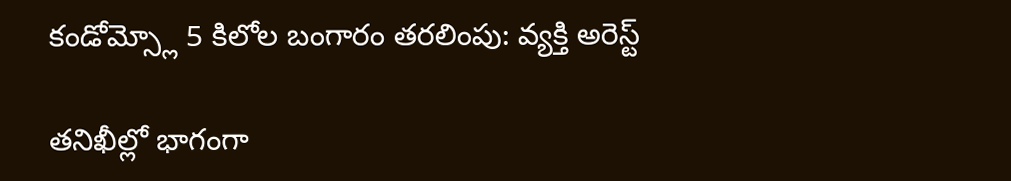కండోమ్స్లో 5 కిలోల బంగారం తరలింపు: వ్యక్తి అరెస్ట్

తనిఖీల్లో భాగంగా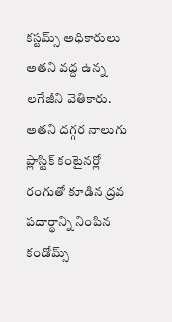కస్టమ్స్ అధికారులు అతని వద్ద ఉన్న లగేజీని వెతికారు. అతని దగ్గర నాలుగు ప్లాస్టిక్ కంటైనర్లో రంగుతో కూడిన ద్రవ పదార్థాన్ని నింపిన కండోమ్స్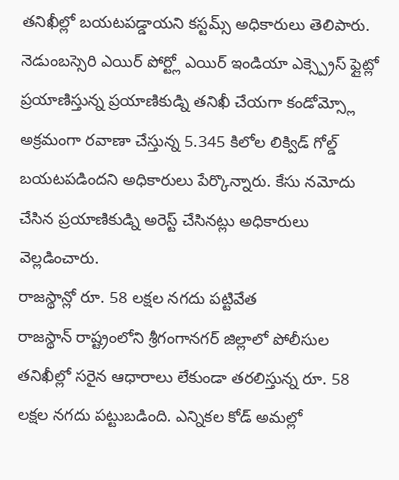తనిఖీల్లో బయటపడ్డాయని కస్టమ్స్ అధికారులు తెలిపారు.
నెడుంబస్సెరి ఎయిర్ పోర్ట్లో ఎయిర్ ఇండియా ఎక్స్ప్రెస్ ఫ్లైట్లో ప్రయాణిస్తున్న ప్రయాణికుడ్ని తనిఖీ చేయగా కండోమ్స్లో అక్రమంగా రవాణా చేస్తున్న 5.345 కిలోల లిక్విడ్ గోల్డ్ బయటపడిందని అధికారులు పేర్కొన్నారు. కేసు నమోదు చేసిన ప్రయాణికుడ్ని అరెస్ట్ చేసినట్లు అధికారులు వెల్లడించారు.
రాజస్థాన్లో రూ. 58 లక్షల నగదు పట్టివేత
రాజస్థాన్ రాష్ట్రంలోని శ్రీగంగానగర్ జిల్లాలో పోలీసుల తనిఖీల్లో సరైన ఆధారాలు లేకుండా తరలిస్తున్న రూ. 58 లక్షల నగదు పట్టుబడింది. ఎన్నికల కోడ్ అమల్లో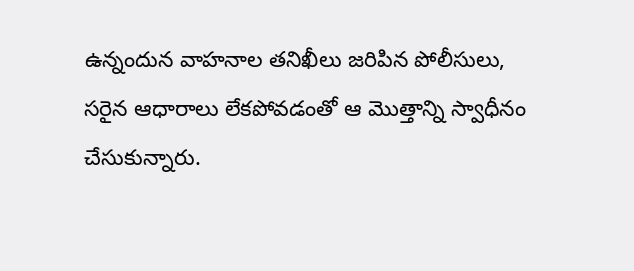ఉన్నందున వాహనాల తనిఖీలు జరిపిన పోలీసులు, సరైన ఆధారాలు లేకపోవడంతో ఆ మొత్తాన్ని స్వాధీనం చేసుకున్నారు.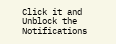Click it and Unblock the Notifications